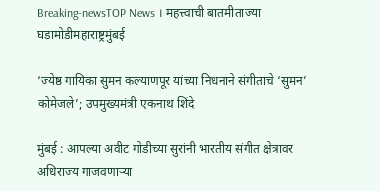Breaking-newsTOP News । महत्त्वाची बातमीताज्या घडामोडीमहाराष्ट्रमुंबई

‘ज्येष्ठ गायिका सुमन कल्याणपूर यांच्या निधनाने संगीताचे ‘सुमन’ कोमेजले’; उपमुख्यमंत्री एकनाथ शिंदे

मुंबई : आपल्या अवीट गोडीच्या सुरांनी भारतीय संगीत क्षेत्रावर अधिराज्य गाजवणाऱ्या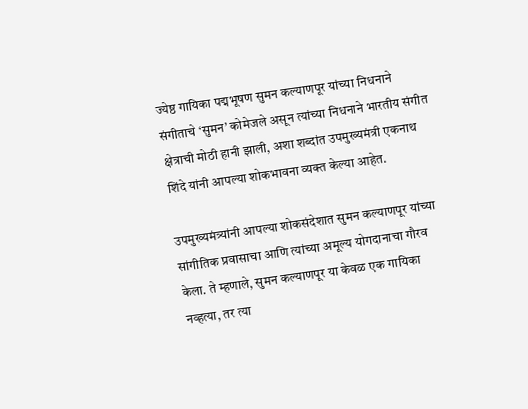ज्येष्ठ गायिका पद्मभूषण सुमन कल्याणपूर यांच्या निधनाने संगीताचे ‘सुमन’ कोमेजले असून त्यांच्या निधनाने भारतीय संगीत क्षेत्राची मोठी हानी झाली, अशा शब्दांत उपमुख्यमंत्री एकनाथ शिंदे यांनी आपल्या शोकभावना व्यक्त केल्या आहेत.

उपमुख्यमंत्र्यांनी आपल्या शोकसंदेशात सुमन कल्याणपूर यांच्या सांगीतिक प्रवासाचा आणि त्यांच्या अमूल्य योगदानाचा गौरव केला. ते म्हणाले, सुमन कल्याणपूर या केवळ एक गायिका नव्हत्या, तर त्या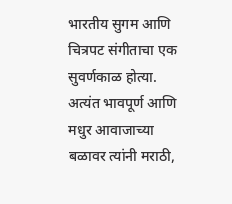भारतीय सुगम आणि चित्रपट संगीताचा एक सुवर्णकाळ होत्या. अत्यंत भावपूर्ण आणि मधुर आवाजाच्या बळावर त्यांनी मराठी,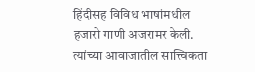हिंदीसह विविध भाषांमधील हजारो गाणी अजरामर केली. त्यांच्या आवाजातील सात्त्विकता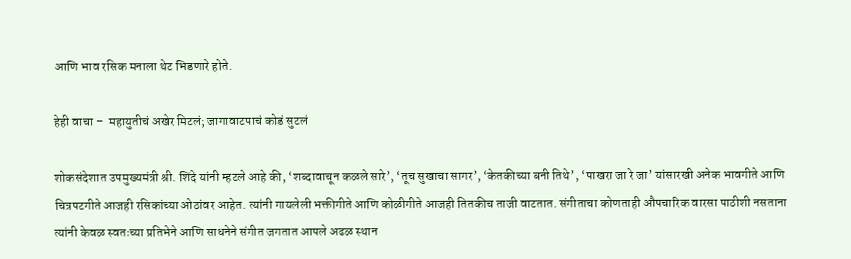आणि भाव रसिक मनाला थेट भिडणारे होते.

हेही वाचा –  महायुतीचं अखेर मिटलं; जागावाटपाचं कोडं सुटलं

शोकसंदेशात उपमुख्यमंत्री श्री. शिंदे यांनी म्हटले आहे की, ‘शब्दावाचून कळले सारे’, ‘तूच सुखाचा सागर’, ‘केतकीच्या बनी तिथे’, ‘पाखरा जा रे जा’ यांसारखी अनेक भावगीते आणि चित्रपटगीते आजही रसिकांच्या ओठांवर आहेत. त्यांनी गायलेली भक्तीगीते आणि कोळीगीते आजही तितकीच ताजी वाटतात. संगीताचा कोणताही औपचारिक वारसा पाठीशी नसताना त्यांनी केवळ स्वतःच्या प्रतिभेने आणि साधनेने संगीत जगतात आपले अढळ स्थान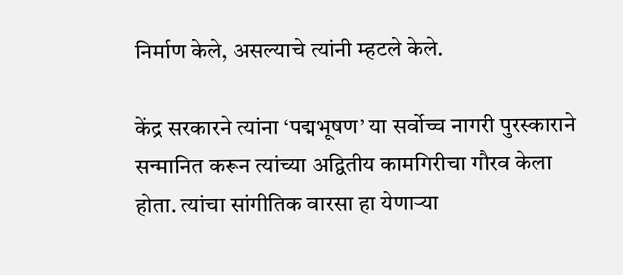निर्माण केले, असल्याचे त्यांनी म्हटले केले.

केंद्र सरकारने त्यांना ‘पद्मभूषण’ या सर्वोच्च नागरी पुरस्काराने सन्मानित करून त्यांच्या अद्वितीय कामगिरीचा गौरव केला होता. त्यांचा सांगीतिक वारसा हा येणाऱ्या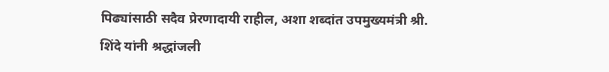पिढ्यांसाठी सदैव प्रेरणादायी राहील, अशा शब्दांत उपमुख्यमंत्री श्री. शिंदे यांनी श्रद्धांजली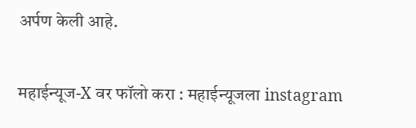अर्पण केली आहे.

महाईन्यूज-X वर फॉलो करा : महाईन्यूजला instagram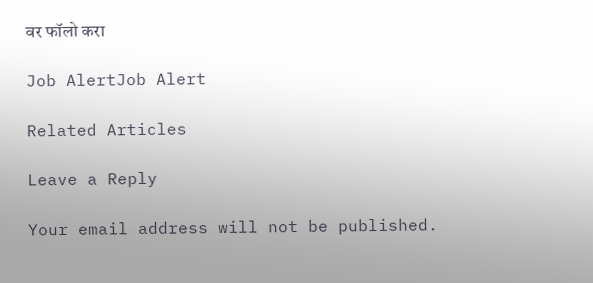वर फॉलो करा

Job AlertJob Alert

Related Articles

Leave a Reply

Your email address will not be published.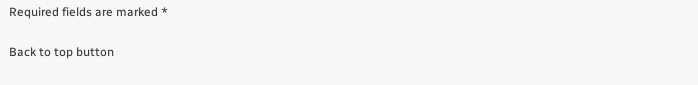Required fields are marked *

Back to top button